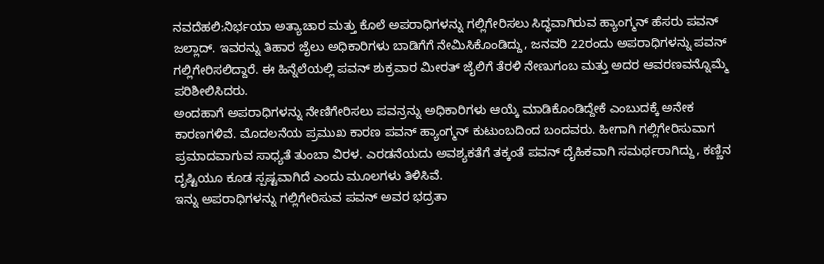ನವದೆಹಲಿ:ನಿರ್ಭಯಾ ಅತ್ಯಾಚಾರ ಮತ್ತು ಕೊಲೆ ಅಪರಾಧಿಗಳನ್ನು ಗಲ್ಲಿಗೇರಿಸಲು ಸಿದ್ಧವಾಗಿರುವ ಹ್ಯಾಂಗ್ಮನ್ ಹೆಸರು ಪವನ್ ಜಲ್ಲಾದ್. ಇವರನ್ನು ತಿಹಾರ ಜೈಲು ಅಧಿಕಾರಿಗಳು ಬಾಡಿಗೆಗೆ ನೇಮಿಸಿಕೊಂಡಿದ್ದು, ಜನವರಿ 22ರಂದು ಅಪರಾಧಿಗಳನ್ನು ಪವನ್ ಗಲ್ಲಿಗೇರಿಸಲಿದ್ದಾರೆ. ಈ ಹಿನ್ನೆಲೆಯಲ್ಲಿ ಪವನ್ ಶುಕ್ರವಾರ ಮೀರತ್ ಜೈಲಿಗೆ ತೆರಳಿ ನೇಣುಗಂಬ ಮತ್ತು ಅದರ ಆವರಣವನ್ನೊಮ್ಮೆ ಪರಿಶೀಲಿಸಿದರು.
ಅಂದಹಾಗೆ ಅಪರಾಧಿಗಳನ್ನು ನೇಣಿಗೇರಿಸಲು ಪವನ್ರನ್ನು ಅಧಿಕಾರಿಗಳು ಆಯ್ಕೆ ಮಾಡಿಕೊಂಡಿದ್ದೇಕೆ ಎಂಬುದಕ್ಕೆ ಅನೇಕ ಕಾರಣಗಳಿವೆ. ಮೊದಲನೆಯ ಪ್ರಮುಖ ಕಾರಣ ಪವನ್ ಹ್ಯಾಂಗ್ಮನ್ ಕುಟುಂಬದಿಂದ ಬಂದವರು. ಹೀಗಾಗಿ ಗಲ್ಲಿಗೇರಿಸುವಾಗ ಪ್ರಮಾದವಾಗುವ ಸಾಧ್ಯತೆ ತುಂಬಾ ವಿರಳ. ಎರಡನೆಯದು ಅವಶ್ಯಕತೆಗೆ ತಕ್ಕಂತೆ ಪವನ್ ದೈಹಿಕವಾಗಿ ಸಮರ್ಥರಾಗಿದ್ದು, ಕಣ್ಣಿನ ದೃಷ್ಟಿಯೂ ಕೂಡ ಸ್ಪಷ್ಟವಾಗಿದೆ ಎಂದು ಮೂಲಗಳು ತಿಳಿಸಿವೆ.
ಇನ್ನು ಅಪರಾಧಿಗಳನ್ನು ಗಲ್ಲಿಗೇರಿಸುವ ಪವನ್ ಅವರ ಭದ್ರತಾ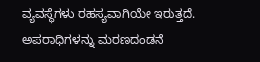ವ್ಯವಸ್ಥೆಗಳು ರಹಸ್ಯವಾಗಿಯೇ ಇರುತ್ತದೆ.
ಅಪರಾಧಿಗಳನ್ನು ಮರಣದಂಡನೆ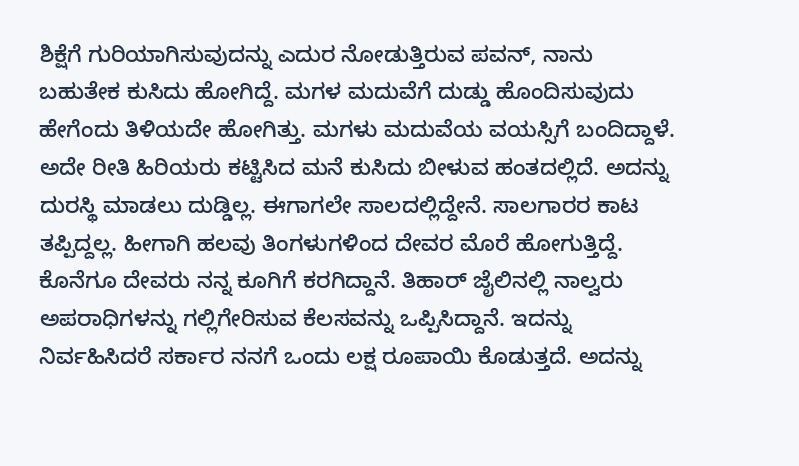ಶಿಕ್ಷೆಗೆ ಗುರಿಯಾಗಿಸುವುದನ್ನು ಎದುರ ನೋಡುತ್ತಿರುವ ಪವನ್, ನಾನು ಬಹುತೇಕ ಕುಸಿದು ಹೋಗಿದ್ದೆ. ಮಗಳ ಮದುವೆಗೆ ದುಡ್ಡು ಹೊಂದಿಸುವುದು ಹೇಗೆಂದು ತಿಳಿಯದೇ ಹೋಗಿತ್ತು. ಮಗಳು ಮದುವೆಯ ವಯಸ್ಸಿಗೆ ಬಂದಿದ್ದಾಳೆ. ಅದೇ ರೀತಿ ಹಿರಿಯರು ಕಟ್ಟಿಸಿದ ಮನೆ ಕುಸಿದು ಬೀಳುವ ಹಂತದಲ್ಲಿದೆ. ಅದನ್ನು ದುರಸ್ಥಿ ಮಾಡಲು ದುಡ್ಡಿಲ್ಲ. ಈಗಾಗಲೇ ಸಾಲದಲ್ಲಿದ್ದೇನೆ. ಸಾಲಗಾರರ ಕಾಟ ತಪ್ಪಿದ್ದಲ್ಲ. ಹೀಗಾಗಿ ಹಲವು ತಿಂಗಳುಗಳಿಂದ ದೇವರ ಮೊರೆ ಹೋಗುತ್ತಿದ್ದೆ. ಕೊನೆಗೂ ದೇವರು ನನ್ನ ಕೂಗಿಗೆ ಕರಗಿದ್ದಾನೆ. ತಿಹಾರ್ ಜೈಲಿನಲ್ಲಿ ನಾಲ್ವರು ಅಪರಾಧಿಗಳನ್ನು ಗಲ್ಲಿಗೇರಿಸುವ ಕೆಲಸವನ್ನು ಒಪ್ಪಿಸಿದ್ದಾನೆ. ಇದನ್ನು ನಿರ್ವಹಿಸಿದರೆ ಸರ್ಕಾರ ನನಗೆ ಒಂದು ಲಕ್ಷ ರೂಪಾಯಿ ಕೊಡುತ್ತದೆ. ಅದನ್ನು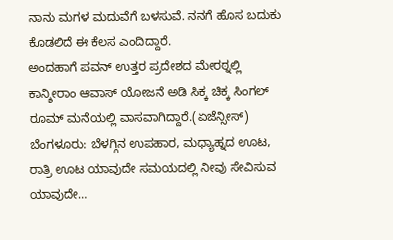ನಾನು ಮಗಳ ಮದುವೆಗೆ ಬಳಸುವೆ. ನನಗೆ ಹೊಸ ಬದುಕು ಕೊಡಲಿದೆ ಈ ಕೆಲಸ ಎಂದಿದ್ದಾರೆ.
ಅಂದಹಾಗೆ ಪವನ್ ಉತ್ತರ ಪ್ರದೇಶದ ಮೇರಠ್ನಲ್ಲಿ ಕಾನ್ಶೀರಾಂ ಆವಾಸ್ ಯೋಜನೆ ಅಡಿ ಸಿಕ್ಕ ಚಿಕ್ಕ ಸಿಂಗಲ್ ರೂಮ್ ಮನೆಯಲ್ಲಿ ವಾಸವಾಗಿದ್ದಾರೆ.(ಏಜೆನ್ಸೀಸ್)
ಬೆಂಗಳೂರು: ಬೆಳಗ್ಗಿನ ಉಪಹಾರ, ಮಧ್ಯಾಹ್ನದ ಊಟ, ರಾತ್ರಿ ಊಟ ಯಾವುದೇ ಸಮಯದಲ್ಲಿ ನೀವು ಸೇವಿಸುವ ಯಾವುದೇ…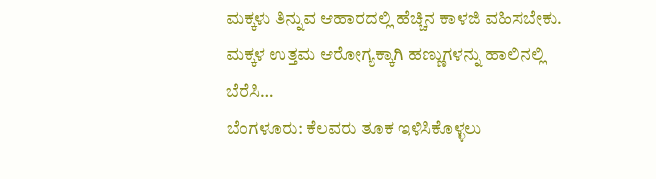ಮಕ್ಕಳು ತಿನ್ನುವ ಆಹಾರದಲ್ಲಿ ಹೆಚ್ಚಿನ ಕಾಳಜಿ ವಹಿಸಬೇಕು. ಮಕ್ಕಳ ಉತ್ತಮ ಆರೋಗ್ಯಕ್ಕಾಗಿ ಹಣ್ಣುಗಳನ್ನು ಹಾಲಿನಲ್ಲಿ ಬೆರೆಸಿ…
ಬೆಂಗಳೂರು: ಕೆಲವರು ತೂಕ ಇಳಿಸಿಕೊಳ್ಳಲು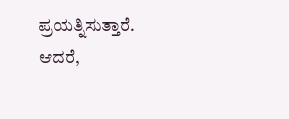ಪ್ರಯತ್ನಿಸುತ್ತಾರೆ. ಆದರೆ,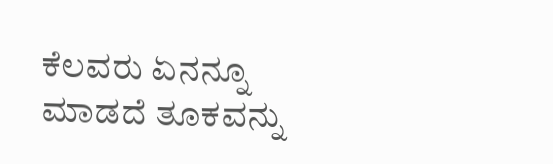ಕೆಲವರು ಏನನ್ನೂ ಮಾಡದೆ ತೂಕವನ್ನು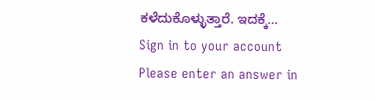ಕಳೆದುಕೊಳ್ಳುತ್ತಾರೆ. ಇದಕ್ಕೆ…
Sign in to your account
Please enter an answer in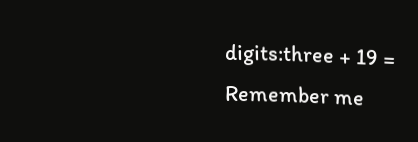digits:three + 19 =
Remember me